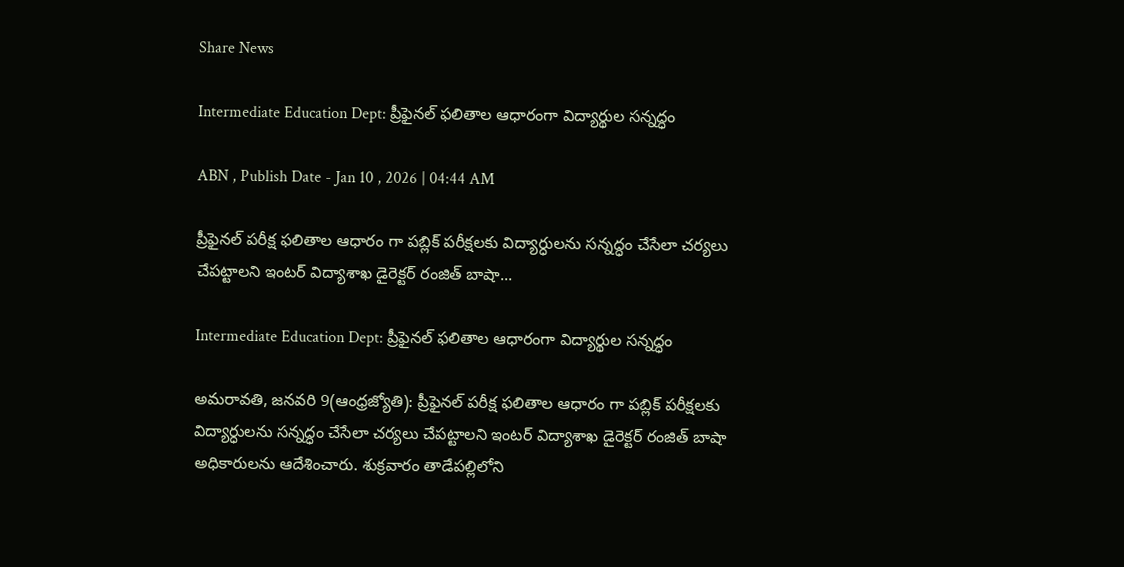Share News

Intermediate Education Dept: ప్రీఫైనల్‌ ఫలితాల ఆధారంగా విద్యార్థుల సన్నద్ధం

ABN , Publish Date - Jan 10 , 2026 | 04:44 AM

ప్రీఫైనల్‌ పరీక్ష ఫలితాల ఆధారం గా పబ్లిక్‌ పరీక్షలకు విద్యార్ధులను సన్నద్ధం చేసేలా చర్యలు చేపట్టాలని ఇంటర్‌ విద్యాశాఖ డైరెక్టర్‌ రంజిత్‌ బాషా...

Intermediate Education Dept: ప్రీఫైనల్‌ ఫలితాల ఆధారంగా విద్యార్థుల సన్నద్ధం

అమరావతి, జనవరి 9(ఆంధ్రజ్యోతి): ప్రీఫైనల్‌ పరీక్ష ఫలితాల ఆధారం గా పబ్లిక్‌ పరీక్షలకు విద్యార్ధులను సన్నద్ధం చేసేలా చర్యలు చేపట్టాలని ఇంటర్‌ విద్యాశాఖ డైరెక్టర్‌ రంజిత్‌ బాషా అధికారులను ఆదేశించారు. శుక్రవారం తాడేపల్లిలోని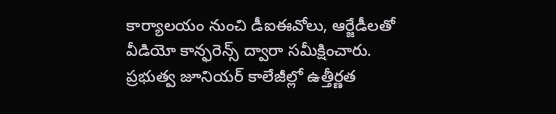కార్యాలయం నుంచి డీఐఈవోలు, ఆర్జేడీలతో వీడియో కాన్ఫరెన్స్‌ ద్వారా సమీక్షించారు. ప్రభుత్వ జూనియర్‌ కాలేజీల్లో ఉత్తీర్ణత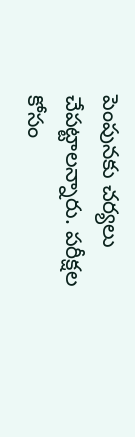పెంపునకు చర్యలు చేపట్టాలన్నారు. పరీక్షల కోసం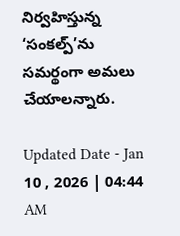నిర్వహిస్తున్న ‘సంకల్ప్‌’ను సమర్థంగా అమలు చేయాలన్నారు.

Updated Date - Jan 10 , 2026 | 04:44 AM